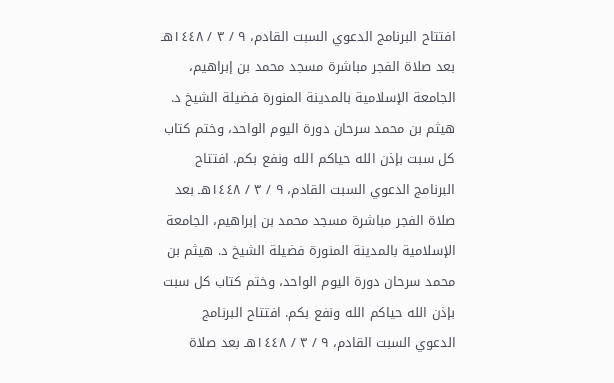افتتاح البرنامج الدعوي السبت القادم، ٩ / ٣ / ١٤٤٨هـ بعد صلاة الفجر مباشرة مسجد محمد بن إبراهيم، الجامعة الإسلامية بالمدينة المنورة فضيلة الشيخ د. هيثم بن محمد سرحان دورة اليوم الواحد، وختم كتاب كل سبت بإذن الله حياكم الله ونفع بكم. افتتاح البرنامج الدعوي السبت القادم، ٩ / ٣ / ١٤٤٨هـ بعد صلاة الفجر مباشرة مسجد محمد بن إبراهيم، الجامعة الإسلامية بالمدينة المنورة فضيلة الشيخ د. هيثم بن محمد سرحان دورة اليوم الواحد، وختم كتاب كل سبت بإذن الله حياكم الله ونفع بكم. افتتاح البرنامج الدعوي السبت القادم، ٩ / ٣ / ١٤٤٨هـ بعد صلاة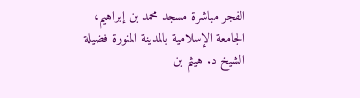الفجر مباشرة مسجد محمد بن إبراهيم، الجامعة الإسلامية بالمدينة المنورة فضيلة الشيخ د. هيثم بن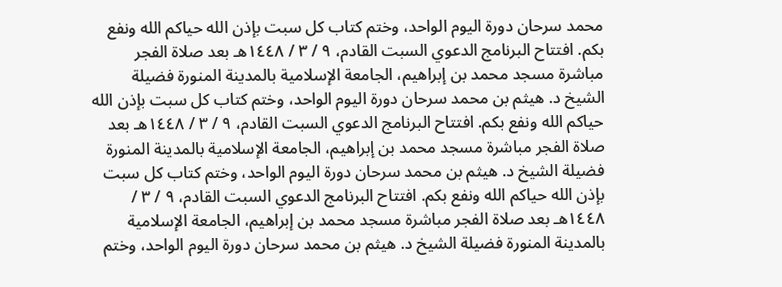محمد سرحان دورة اليوم الواحد، وختم كتاب كل سبت بإذن الله حياكم الله ونفع بكم. افتتاح البرنامج الدعوي السبت القادم، ٩ / ٣ / ١٤٤٨هـ بعد صلاة الفجر مباشرة مسجد محمد بن إبراهيم، الجامعة الإسلامية بالمدينة المنورة فضيلة الشيخ د. هيثم بن محمد سرحان دورة اليوم الواحد، وختم كتاب كل سبت بإذن الله حياكم الله ونفع بكم. افتتاح البرنامج الدعوي السبت القادم، ٩ / ٣ / ١٤٤٨هـ بعد صلاة الفجر مباشرة مسجد محمد بن إبراهيم، الجامعة الإسلامية بالمدينة المنورة فضيلة الشيخ د. هيثم بن محمد سرحان دورة اليوم الواحد، وختم كتاب كل سبت بإذن الله حياكم الله ونفع بكم. افتتاح البرنامج الدعوي السبت القادم، ٩ / ٣ / ١٤٤٨هـ بعد صلاة الفجر مباشرة مسجد محمد بن إبراهيم، الجامعة الإسلامية بالمدينة المنورة فضيلة الشيخ د. هيثم بن محمد سرحان دورة اليوم الواحد، وختم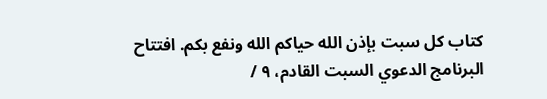كتاب كل سبت بإذن الله حياكم الله ونفع بكم. افتتاح البرنامج الدعوي السبت القادم، ٩ /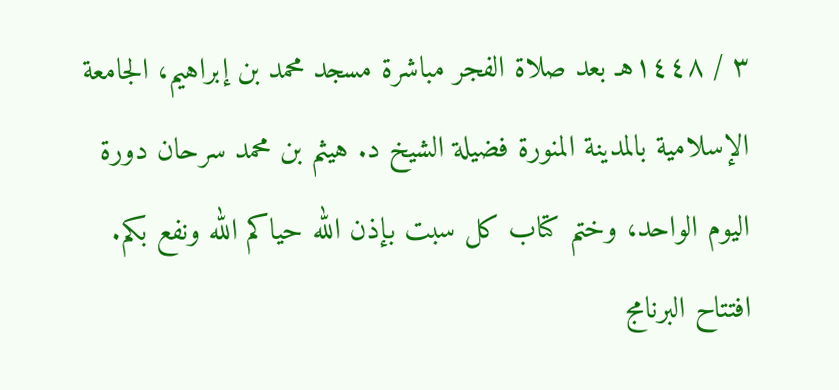٣ / ١٤٤٨هـ بعد صلاة الفجر مباشرة مسجد محمد بن إبراهيم، الجامعة الإسلامية بالمدينة المنورة فضيلة الشيخ د. هيثم بن محمد سرحان دورة اليوم الواحد، وختم كتاب كل سبت بإذن الله حياكم الله ونفع بكم. افتتاح البرنامج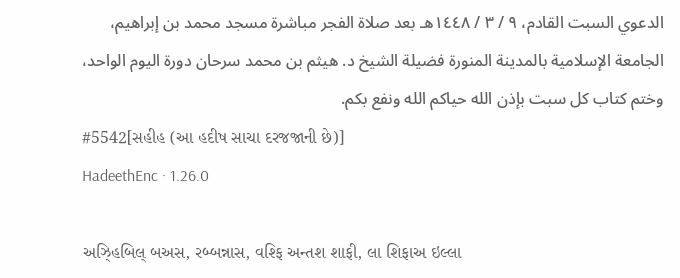الدعوي السبت القادم، ٩ / ٣ / ١٤٤٨هـ بعد صلاة الفجر مباشرة مسجد محمد بن إبراهيم، الجامعة الإسلامية بالمدينة المنورة فضيلة الشيخ د. هيثم بن محمد سرحان دورة اليوم الواحد، وختم كتاب كل سبت بإذن الله حياكم الله ونفع بكم.
#5542[સહીહ (આ હદીષ સાચા દરજજાની છે)]
HadeethEnc · 1.26.0

અઝ્હિબિલ્ બઅસ, રબ્બન્નાસ, વશ્ફિ અન્તશ શાફી, લા શિફાઅ ઇલ્લા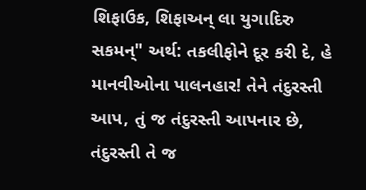શિફાઉક, શિફાઅન્ લા યુગાદિરુ સકમન્" અર્થ: તકલીફોને દૂર કરી દે, હે માનવીઓના પાલનહાર! તેને તંદુરસ્તી આપ, તું જ તંદુરસ્તી આપનાર છે, તંદુરસ્તી તે જ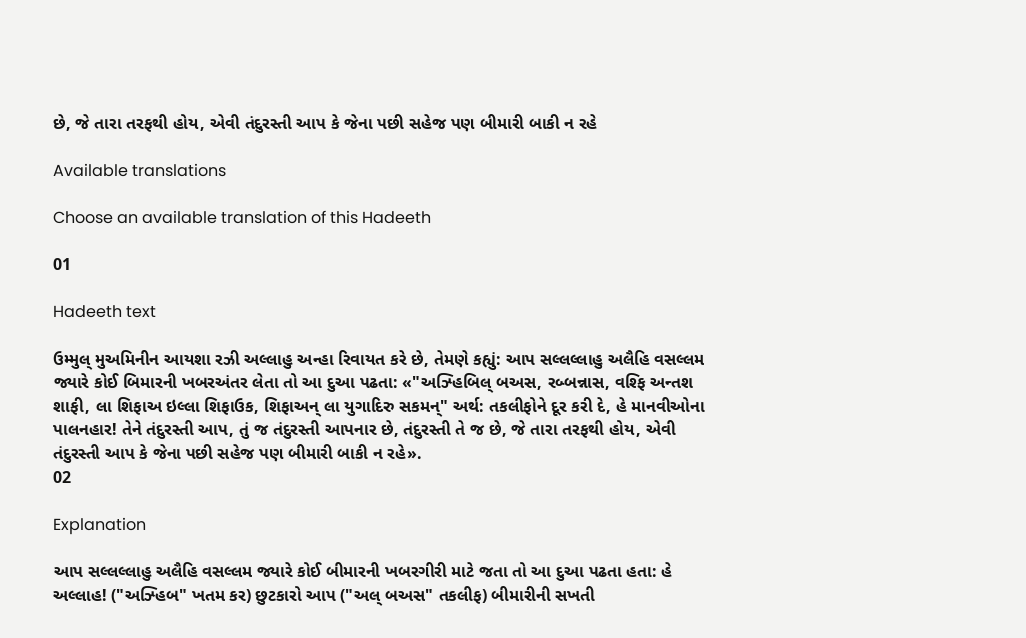છે, જે તારા તરફથી હોય, એવી તંદુરસ્તી આપ કે જેના પછી સહેજ પણ બીમારી બાકી ન રહે

Available translations

Choose an available translation of this Hadeeth

01

Hadeeth text

ઉમ્મુલ્ મુઅમિનીન આયશા રઝી અલ્લાહુ અન્હા રિવાયત કરે છે, તેમણે કહ્યું: આપ સલ્લલ્લાહુ અલૈહિ વસલ્લમ જ્યારે કોઈ બિમારની ખબરઅંતર લેતા તો આ દુઆ પઢતા: «"અઝ્હિબિલ્ બઅસ, રબ્બન્નાસ, વશ્ફિ અન્તશ શાફી, લા શિફાઅ ઇલ્લા શિફાઉક, શિફાઅન્ લા યુગાદિરુ સકમન્" અર્થ: તકલીફોને દૂર કરી દે, હે માનવીઓના પાલનહાર! તેને તંદુરસ્તી આપ, તું જ તંદુરસ્તી આપનાર છે, તંદુરસ્તી તે જ છે, જે તારા તરફથી હોય, એવી તંદુરસ્તી આપ કે જેના પછી સહેજ પણ બીમારી બાકી ન રહે».
02

Explanation

આપ સલ્લલ્લાહુ અલૈહિ વસલ્લમ જ્યારે કોઈ બીમારની ખબરગીરી માટે જતા તો આ દુઆ પઢતા હતા: હે અલ્લાહ! ("અઝ્હિબ" ખતમ કર) છુટકારો આપ ("અલ્ બઅસ" તકલીફ) બીમારીની સખતી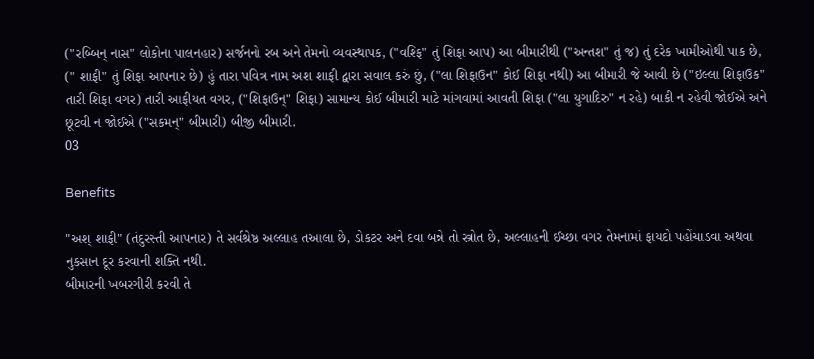("રબ્બિન્ નાસ" લોકોના પાલનહાર) સર્જનનો રબ અને તેમનો વ્યવસ્થાપક, ("વશ્ફિ" તું શિફા આપ) આ બીમારીથી ("અન્તશ" તું જ) તું દરેક ખામીઓથી પાક છે, (" શાફી" તું શિફા આપનાર છે) હું તારા પવિત્ર નામ અશ શાફી દ્વારા સવાલ કરું છું, ("લા શિફાઉન" કોઈ શિફા નથી) આ બીમારી જે આવી છે ("ઇલ્લા શિફાઉક" તારી શિફા વગર) તારી આફીયત વગર, ("શિફાઉન્" શિફા) સામાન્ય કોઈ બીમારી માટે માંગવામાં આવતી શિફા ("લા યુગાદિરુ" ન રહે) બાકી ન રહેવી જોઈએ અને છૂટવી ન જોઈએ ("સકમન્" બીમારી) બીજી બીમારી.
03

Benefits

"અશ્ શાફી" (તંદુરસ્તી આપનાર) તે સર્વશ્રેષ્ઠ અલ્લાહ તઆલા છે, ડોકટર અને દવા બન્ને તો સ્ત્રોત છે, અલ્લાહની ઈચ્છા વગર તેમનામાં ફાયદો પહોંચાડવા અથવા નુકસાન દૂર કરવાની શક્તિ નથી.
બીમારની ખબરગીરી કરવી તે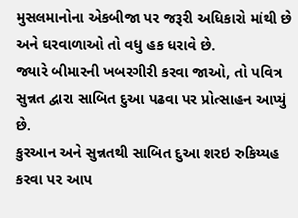મુસલમાનોના એકબીજા પર જરૂરી અધિકારો માંથી છે અને ઘરવાળાઓ તો વધુ હક ધરાવે છે.
જ્યારે બીમારની ખબરગીરી કરવા જાઓ, તો પવિત્ર સુન્નત દ્વારા સાબિત દુઆ પઢવા પર પ્રોત્સાહન આપ્યું છે.
કુરઆન અને સુન્નતથી સાબિત દુઆ શરઇ રુકિય્યહ કરવા પર આપ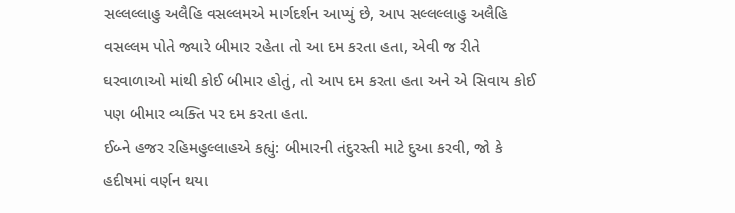સલ્લલ્લાહુ અલૈહિ વસલ્લમએ માર્ગદર્શન આપ્યું છે, આપ સલ્લલ્લાહુ અલૈહિ વસલ્લમ પોતે જ્યારે બીમાર રહેતા તો આ દમ કરતા હતા, એવી જ રીતે ઘરવાળાઓ માંથી કોઈ બીમાર હોતું, તો આપ દમ કરતા હતા અને એ સિવાય કોઈ પણ બીમાર વ્યક્તિ પર દમ કરતા હતા.
ઈબ્ને હજર રહિમહુલ્લાહએ કહ્યું: બીમારની તંદુરસ્તી માટે દુઆ કરવી, જો કે હદીષમાં વર્ણન થયા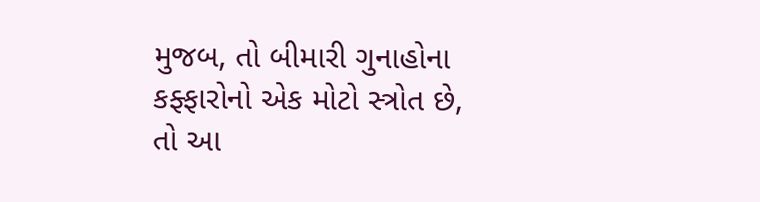મુજબ, તો બીમારી ગુનાહોના કફ્ફારોનો એક મોટો સ્ત્રોત છે, તો આ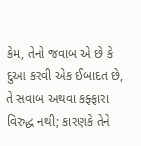કેમ, તેનો જવાબ એ છે કે દુઆ કરવી એક ઈબાદત છે, તે સવાબ અથવા કફ્ફારા વિરુદ્ધ નથી; કારણકે તેને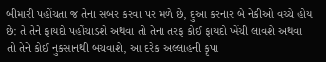બીમારી પહોંચતા જ તેના સબર કરવા પર મળે છે, દુઆ કરનાર બે નેકીઓ વચ્ચે હોય છે: તે તેને ફાયદો પહોંચાડશે અથવા તો તેના તરફ કોઈ ફાયદો ખેંચી લાવશે અથવા તો તેને કોઈ નુકસાનથી બચવાશે, આ દરેક અલ્લાહની કૃપા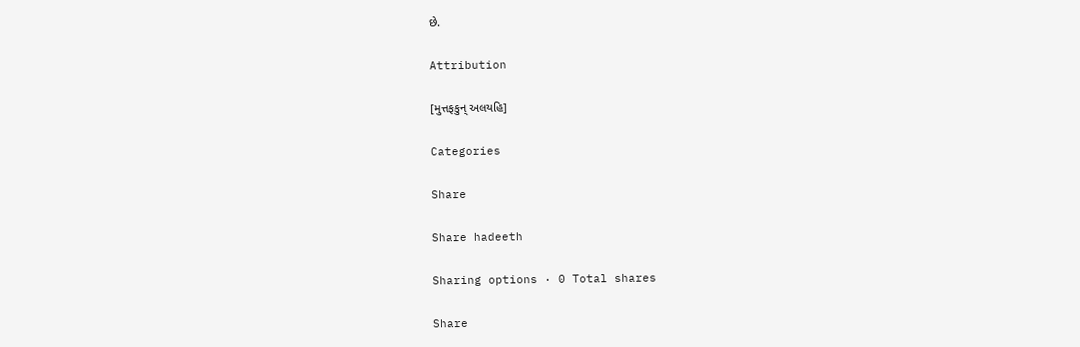છે.

Attribution

[મુત્તફકુન્ અલયહિ]

Categories

Share

Share hadeeth

Sharing options · 0 Total shares

Share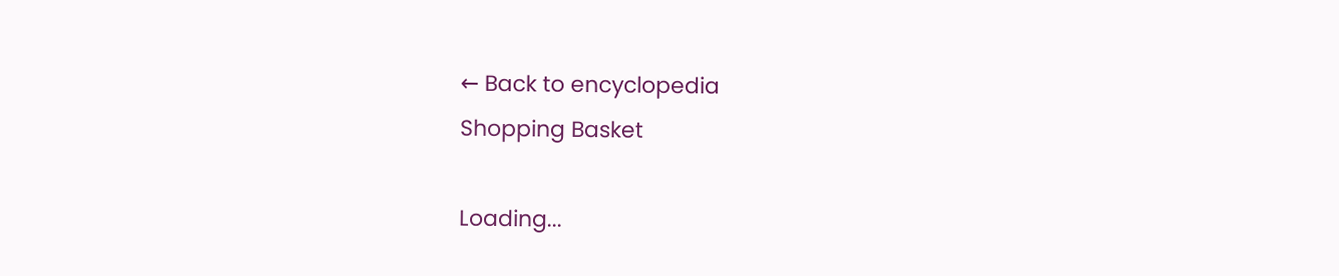← Back to encyclopedia
Shopping Basket

Loading...